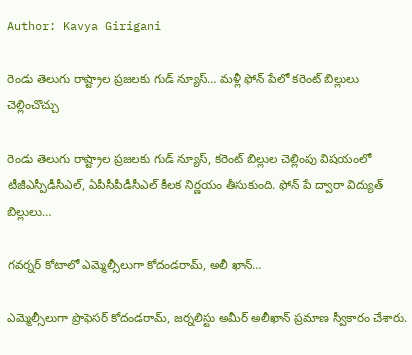Author: Kavya Girigani

రెండు తెలుగు రాష్ట్రాల ప్రజలకు గుడ్ న్యూస్… మళ్లీ ఫోన్ పేలో కరెంట్ బిల్లులు చెల్లించొచ్చు

రెండు తెలుగు రాష్ట్రాల ప్రజలకు గుడ్ న్యూస్, కరెంట్ బిల్లుల చెల్లింపు విషయంలో టీజీఎస్పీడీసీఎల్, ఏపీసీపీడీసీఎల్ కీలక నిర్ణయం తీసుకుంది. ఫోన్ పే ద్వారా విద్యుత్ బిల్లులు…

గవర్నర్ కోటాలో ఎమ్మెల్సీలుగా కోదండరామ్, అలీ ఖాన్…

ఎమ్మెల్సీలుగా ప్రొఫెసర్ కోదండరామ్, జర్నలిస్టు అమీర్ అలీఖాన్ ప్రమాణ స్వీకారం చేశారు.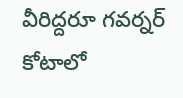వీరిద్దరూ గవర్నర్ కోటాలో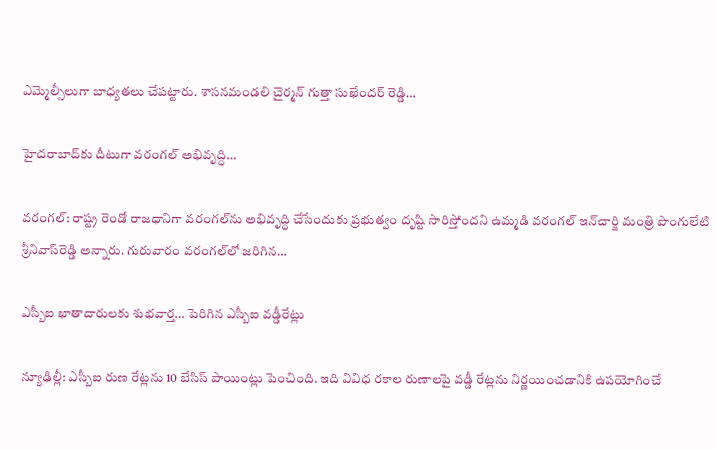ఎమ్మెల్సీలుగా బాధ్యతలు చేపట్టారు. శాసనమండలి చైర్మన్ గుత్తా సుఖేందర్ రెడ్డి…

హైదరాబాద్‌కు దీటుగా వరంగల్ అభివృద్ధి…

వరంగల్: రాష్ట్ర రెండో రాజధానిగా వరంగల్‌ను అభివృద్ధి చేసేందుకు ప్రభుత్వం దృష్టి సారిస్తోందని ఉమ్మడి వరంగల్‌ ఇన్‌చార్జి మంత్రి పొంగులేటి శ్రీనివాస్‌రెడ్డి అన్నారు. గురువారం వరంగల్‌లో జరిగిన…

ఎస్బీఐ ఖాతాదారులకు శుభవార్త… పెరిగిన ఎస్బీఐ వడ్డీరేట్లు

న్యూఢిల్లీ: ఎస్బీఐ రుణ రేట్లను 10 బేసిస్ పాయింట్లు పెంచింది. ఇది వివిధ రకాల రుణాలపై వడ్డీ రేట్లను నిర్ణయించడానికి ఉపయోగించే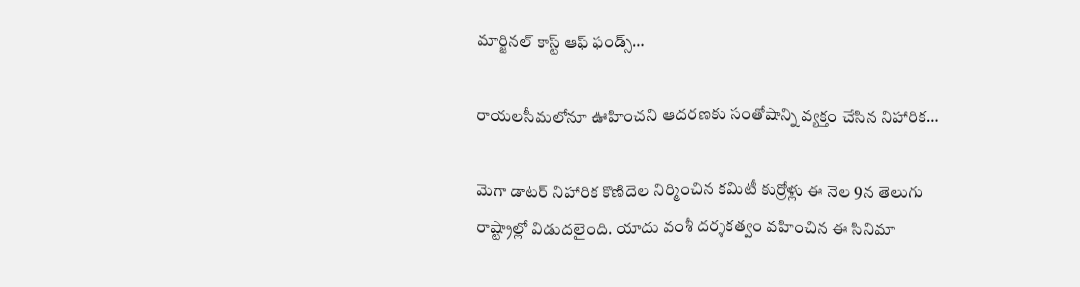మార్జినల్ కాస్ట్ ఆఫ్ ఫండ్స్…

రాయలసీమలోనూ ఊహించని ఆదరణకు సంతోషాన్ని వ్యక్తం చేసిన నిహారిక…

మెగా డాటర్ నిహారిక కొణిదెల నిర్మించిన కమిటీ కుర్రోళ్లు ఈ నెల 9న తెలుగు రాష్ట్రాల్లో విడుదలైంది. యాదు వంశీ దర్శకత్వం వహించిన ఈ సినిమా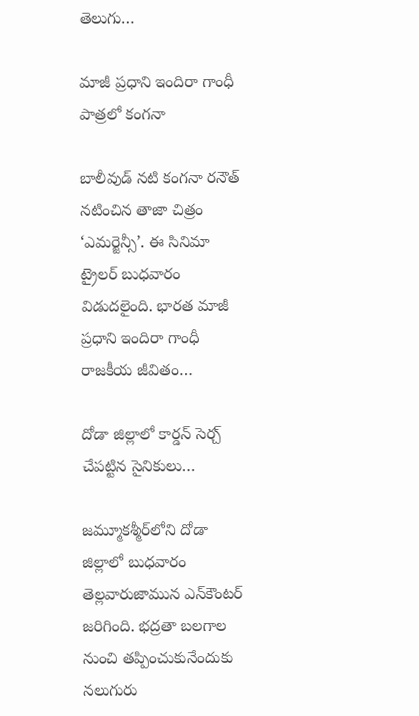తెలుగు…

మాజీ ప్ర‌ధాని ఇందిరా గాంధీ పాత్రలో కంగనా

బాలీవుడ్ నటి కంగనా రనౌత్ నటించిన తాజా చిత్రం ‘ఎమర్జెన్సీ’. ఈ సినిమా ట్రైలర్ బుధవారం విడుదలైంది. భారత మాజీ ప్రధాని ఇందిరా గాంధీ రాజకీయ జీవితం…

దోడా జిల్లాలో కార్డన్ సెర్చ్ చేపట్టిన సైనికులు…

జమ్మూకశ్మీర్‌లోని దోడా జిల్లాలో బుధవారం తెల్లవారుజామున ఎన్‌కౌంటర్ జరిగింది. భద్రతా బలగాల నుంచి తప్పించుకునేందుకు నలుగురు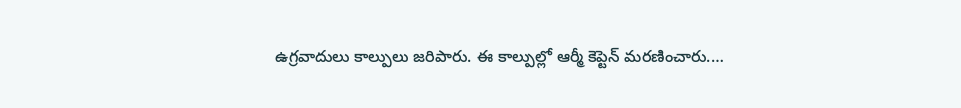ఉగ్రవాదులు కాల్పులు జరిపారు. ఈ కాల్పుల్లో ఆర్మీ కెప్టెన్ మరణించారు.…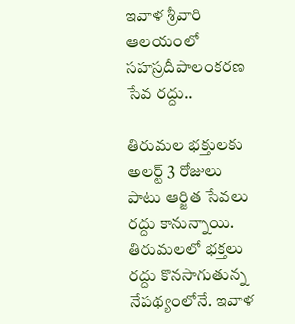ఇవాళ శ్రీవారి ఆలయంలో సహస్రదీపాలంకరణ సేవ రద్దు..

తిరుమల భక్తులకు అలర్ట్ 3 రోజులు పాటు ఆర్జిత సేవలు రద్దు కానున్నాయి. తిరుమలలో భక్తలు రద్దు కొనసాగుతున్న నేపథ్యంలోనే. ఇవాళ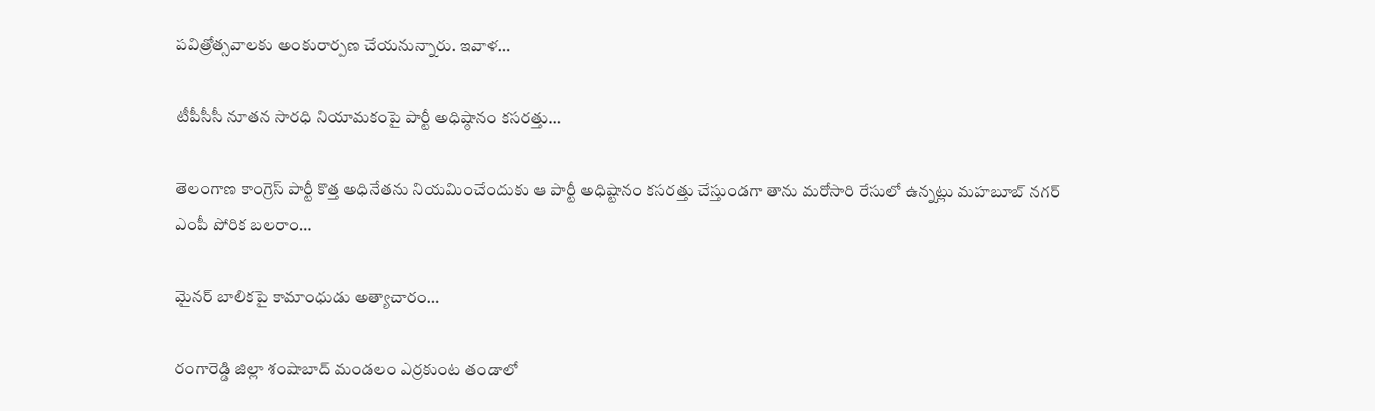పవిత్రోత్సవాలకు అంకురార్పణ చేయనున్నారు. ఇవాళ…

టీపీసీసీ నూతన సారధి నియామకంపై పార్టీ అధిష్ఠానం కసరత్తు…

తెలంగాణ కాంగ్రెస్ పార్టీ కొత్త అధినేతను నియమించేందుకు ఆ పార్టీ అధిష్టానం కసరత్తు చేస్తుండగా తాను మరోసారి రేసులో ఉన్నట్లు మహబూబ్ నగర్ ఎంపీ పోరిక బలరాం…

మైనర్ బాలికపై కామాంధుడు అత్యాచారం…

రంగారెడ్డి జిల్లా శంషాబాద్ మండలం ఎర్రకుంట తండాలో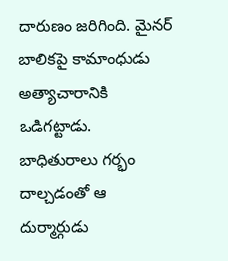దారుణం జరిగింది. మైనర్ బాలికపై కామాంధుడు అత్యాచారానికి ఒడిగట్టాడు. బాధితురాలు గర్భం దాల్చడంతో ఆ దుర్మార్గుడు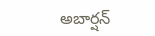అబార్షన్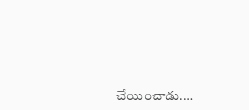చేయించాడు.…